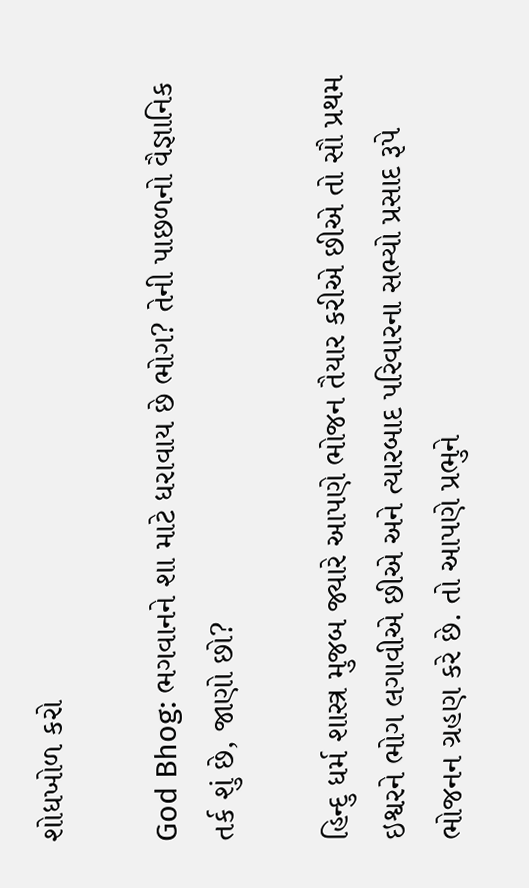શોધખોળ કરો

God Bhog: ભગવાનને શા માટે ધરાવાય છે ભોગ? તેની પાછળનો વૈજ્ઞાનિક તર્ક શું છે, જાણો છો?

હિન્દુ ધર્મ શાસ્ત્ર મુજબ જ્યારે આપણે ભોજન તૈયાર કરીએ છીએ તો સૌ પ્રથમ ઇશ્વરને ભોગ લગાવીએ છીએ અને ત્યારબાદ પરિવારના સભ્યો પ્રસાદ રૂપે ભોજનન ગ્રહણ કરે છે. તો આપણે પ્રભુને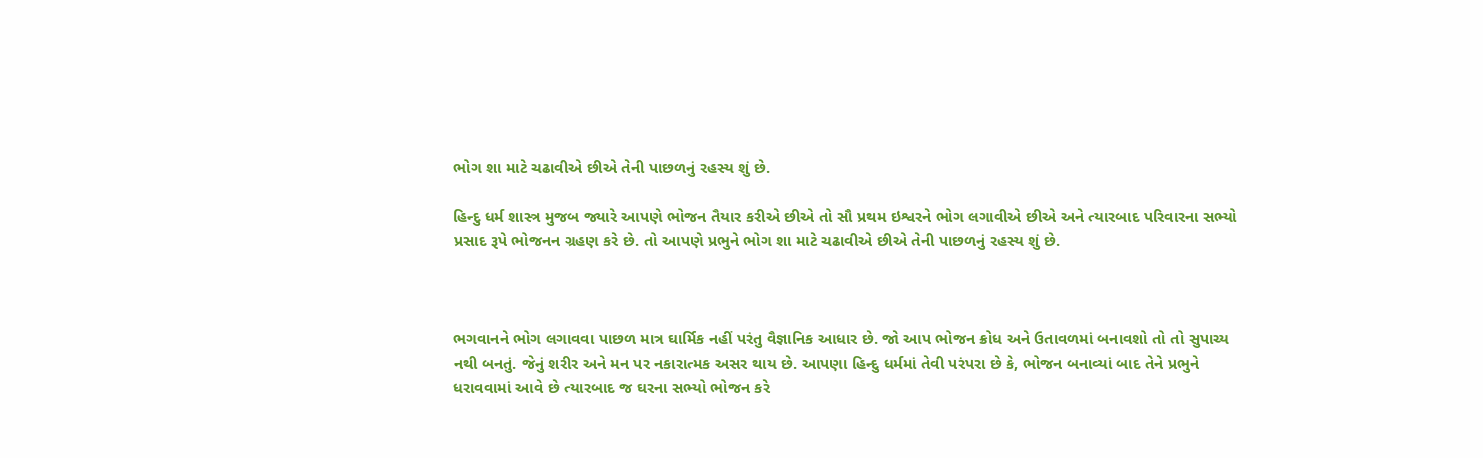ભોગ શા માટે ચઢાવીએ છીએ તેની પાછળનું રહસ્ય શું છે.

હિન્દુ ધર્મ શાસ્ત્ર મુજબ જ્યારે આપણે ભોજન તૈયાર કરીએ છીએ તો સૌ પ્રથમ ઇશ્વરને ભોગ લગાવીએ છીએ અને ત્યારબાદ પરિવારના સભ્યો પ્રસાદ રૂપે ભોજનન ગ્રહણ કરે છે. તો આપણે પ્રભુને ભોગ શા માટે ચઢાવીએ છીએ તેની પાછળનું રહસ્ય શું છે.



ભગવાનને ભોગ લગાવવા પાછળ માત્ર ઘાર્મિક નહીં પરંતુ વૈજ્ઞાનિક આધાર છે. જો આપ ભોજન ક્રોધ અને ઉતાવળમાં બનાવશો તો તો સુપાચ્ય નથી બનતું. જેનું શરીર અને મન પર નકારાત્મક અસર થાય છે. આપણા હિન્દુ ધર્મમાં તેવી પરંપરા છે કે, ભોજન બનાવ્યાં બાદ તેને પ્રભુને ધરાવવામાં આવે છે ત્યારબાદ જ ઘરના સભ્યો ભોજન કરે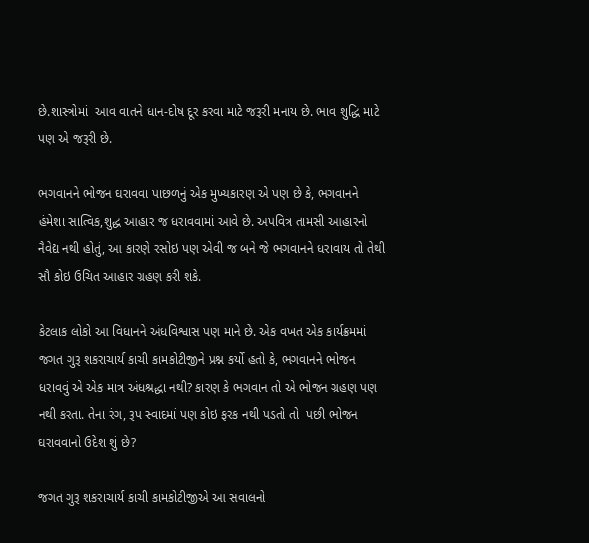છે.શાસ્ત્રોમાં  આવ વાતને ધાન-દોષ દૂર કરવા માટે જરૂરી મનાય છે. ભાવ શુદ્ધિ માટે પણ એ જરૂરી છે.

ભગવાનને ભોજન ઘરાવવા પાછળનું એક મુખ્યકારણ એ પણ છે કે, ભગવાનને હંમેશા સાત્વિક,શુદ્ધ આહાર જ ધરાવવામાં આવે છે. અપવિત્ર તામસી આહારનો નૈવેદ્ય નથી હોતું, આ કારણે રસોઇ પણ એવી જ બને જે ભગવાનને ધરાવાય તો તેથી સૌ કોઇ ઉચિત આહાર ગ્રહણ કરી શકે.

કેટલાક લોકો આ વિધાનને અંધવિશ્વાસ પણ માને છે. એક વખત એક કાર્યક્રમમાં જગત ગુરૂ શકરાચાર્ય કાચી કામકોટીજીને પ્રશ્ન કર્યો હતો કે, ભગવાનને ભોજન ધરાવવું એ એક માત્ર અંધશ્રદ્ધા નથી? કારણ કે ભગવાન તો એ ભોજન ગ્રહણ પણ નથી કરતા. તેના રંગ, રૂપ સ્વાદમાં પણ કોઇ ફરક નથી પડતો તો  પછી ભોજન ઘરાવવાનો ઉદેશ શું છે?

જગત ગુરૂ શકરાચાર્ય કાચી કામકોટીજીએ આ સવાલનો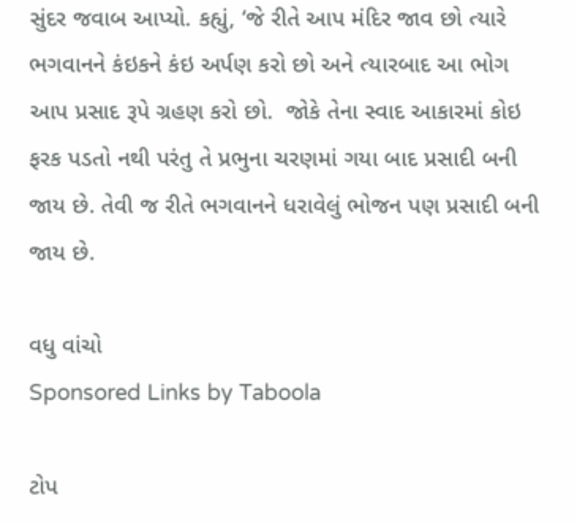સુંદર જવાબ આપ્યો. કહ્યું, ‘જે રીતે આપ મંદિર જાવ છો ત્યારે ભગવાનને કંઇકને કંઇ અર્પણ કરો છો અને ત્યારબાદ આ ભોગ આપ પ્રસાદ રૂપે ગ્રહણ કરો છો.  જોકે તેના સ્વાદ આકારમાં કોઇ ફરક પડતો નથી પરંતુ તે પ્રભુના ચરણમાં ગયા બાદ પ્રસાદી બની જાય છે. તેવી જ રીતે ભગવાનને ધરાવેલું ભોજન પણ પ્રસાદી બની જાય છે.

વધુ વાંચો
Sponsored Links by Taboola

ટોપ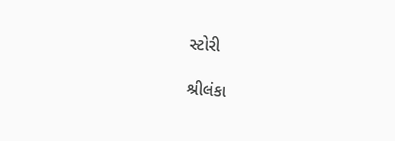સ્ટોરી

શ્રીલંકા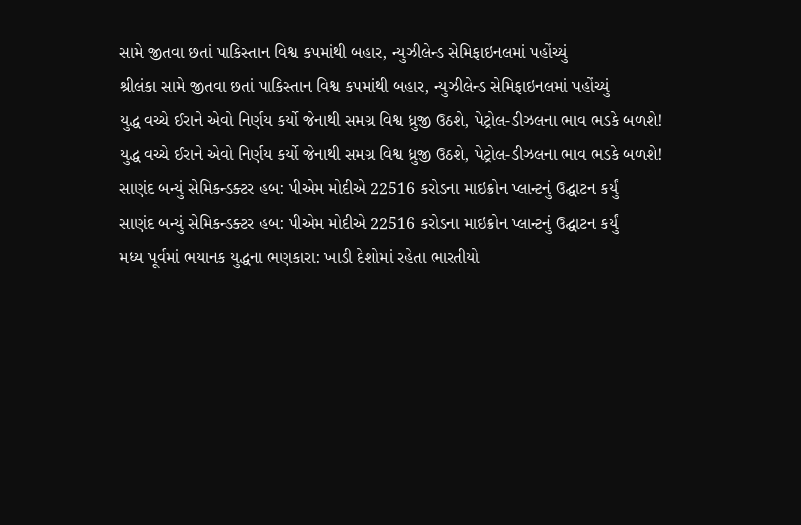સામે જીતવા છતાં પાકિસ્તાન વિશ્વ કપમાંથી બહાર, ન્યુઝીલેન્ડ સેમિફાઇનલમાં પહોંચ્યું
શ્રીલંકા સામે જીતવા છતાં પાકિસ્તાન વિશ્વ કપમાંથી બહાર, ન્યુઝીલેન્ડ સેમિફાઇનલમાં પહોંચ્યું
યુદ્ધ વચ્ચે ઈરાને એવો નિર્ણય કર્યો જેનાથી સમગ્ર વિશ્વ ધ્રુજી ઉઠશે, પેટ્રોલ-ડીઝલના ભાવ ભડકે બળશે!
યુદ્ધ વચ્ચે ઈરાને એવો નિર્ણય કર્યો જેનાથી સમગ્ર વિશ્વ ધ્રુજી ઉઠશે, પેટ્રોલ-ડીઝલના ભાવ ભડકે બળશે!
સાણંદ બન્યું સેમિકન્ડક્ટર હબ: પીએમ મોદીએ 22516 કરોડના માઇક્રોન પ્લાન્ટનું ઉદ્ઘાટન કર્યું
સાણંદ બન્યું સેમિકન્ડક્ટર હબ: પીએમ મોદીએ 22516 કરોડના માઇક્રોન પ્લાન્ટનું ઉદ્ઘાટન કર્યું
મધ્ય પૂર્વમાં ભયાનક યુદ્ધના ભણકારા: ખાડી દેશોમાં રહેતા ભારતીયો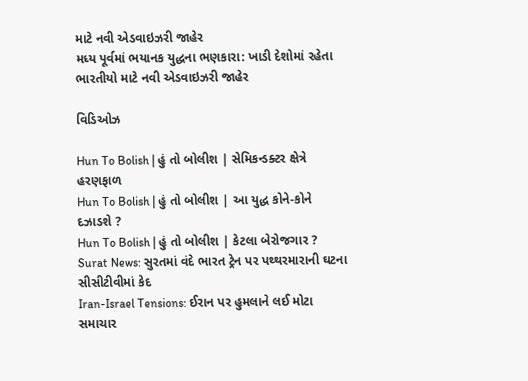માટે નવી એડવાઇઝરી જાહેર
મધ્ય પૂર્વમાં ભયાનક યુદ્ધના ભણકારા: ખાડી દેશોમાં રહેતા ભારતીયો માટે નવી એડવાઇઝરી જાહેર

વિડિઓઝ

Hun To Bolish | હું તો બોલીશ | સેમિકન્ડક્ટર ક્ષેત્રે હરણફાળ
Hun To Bolish | હું તો બોલીશ | આ યુદ્ધ કોને-કોને દઝાડશે ?
Hun To Bolish | હું તો બોલીશ | કેટલા બેરોજગાર ?
Surat News: સુરતમાં વંદે ભારત ટ્રેન પર પથ્થરમારાની ઘટના સીસીટીવીમાં કેદ
Iran-Israel Tensions: ઈરાન પર હુમલાને લઈ મોટા સમાચાર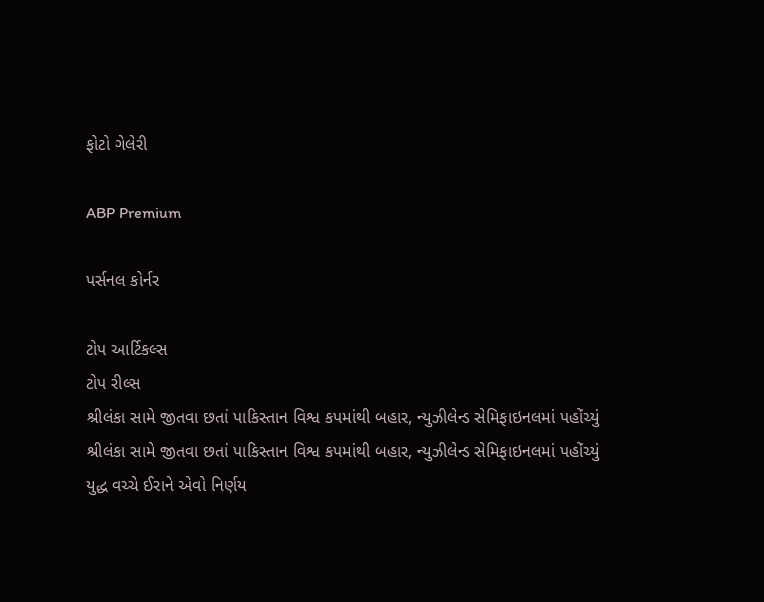ફોટો ગેલેરી

ABP Premium

પર્સનલ કોર્નર

ટોપ આર્ટિકલ્સ
ટોપ રીલ્સ
શ્રીલંકા સામે જીતવા છતાં પાકિસ્તાન વિશ્વ કપમાંથી બહાર, ન્યુઝીલેન્ડ સેમિફાઇનલમાં પહોંચ્યું
શ્રીલંકા સામે જીતવા છતાં પાકિસ્તાન વિશ્વ કપમાંથી બહાર, ન્યુઝીલેન્ડ સેમિફાઇનલમાં પહોંચ્યું
યુદ્ધ વચ્ચે ઈરાને એવો નિર્ણય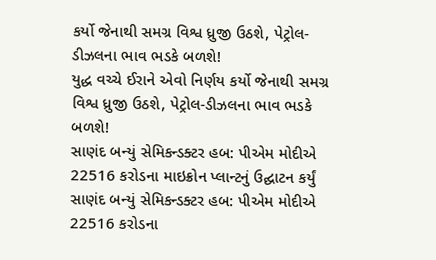કર્યો જેનાથી સમગ્ર વિશ્વ ધ્રુજી ઉઠશે, પેટ્રોલ-ડીઝલના ભાવ ભડકે બળશે!
યુદ્ધ વચ્ચે ઈરાને એવો નિર્ણય કર્યો જેનાથી સમગ્ર વિશ્વ ધ્રુજી ઉઠશે, પેટ્રોલ-ડીઝલના ભાવ ભડકે બળશે!
સાણંદ બન્યું સેમિકન્ડક્ટર હબ: પીએમ મોદીએ 22516 કરોડના માઇક્રોન પ્લાન્ટનું ઉદ્ઘાટન કર્યું
સાણંદ બન્યું સેમિકન્ડક્ટર હબ: પીએમ મોદીએ 22516 કરોડના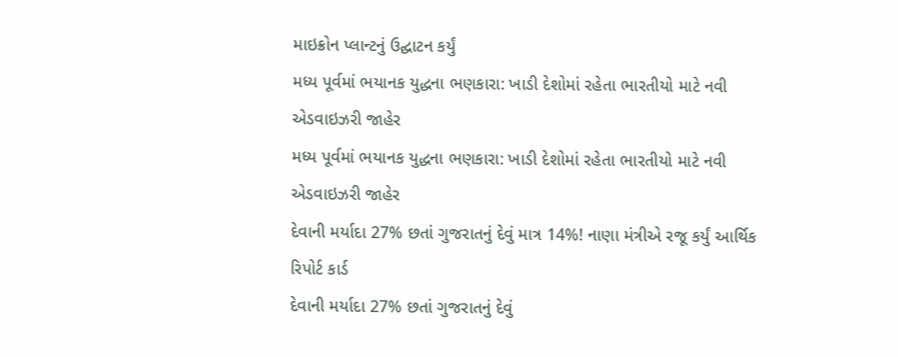માઇક્રોન પ્લાન્ટનું ઉદ્ઘાટન કર્યું
મધ્ય પૂર્વમાં ભયાનક યુદ્ધના ભણકારા: ખાડી દેશોમાં રહેતા ભારતીયો માટે નવી એડવાઇઝરી જાહેર
મધ્ય પૂર્વમાં ભયાનક યુદ્ધના ભણકારા: ખાડી દેશોમાં રહેતા ભારતીયો માટે નવી એડવાઇઝરી જાહેર
દેવાની મર્યાદા 27% છતાં ગુજરાતનું દેવું માત્ર 14%! નાણા મંત્રીએ રજૂ કર્યું આર્થિક રિપોર્ટ કાર્ડ
દેવાની મર્યાદા 27% છતાં ગુજરાતનું દેવું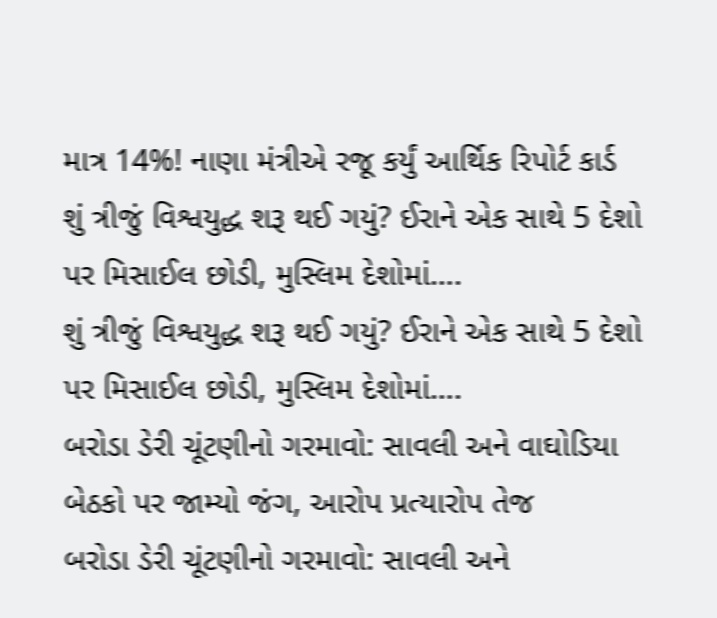માત્ર 14%! નાણા મંત્રીએ રજૂ કર્યું આર્થિક રિપોર્ટ કાર્ડ
શું ત્રીજું વિશ્વયુદ્ધ શરૂ થઈ ગયું? ઈરાને એક સાથે 5 દેશો પર મિસાઈલ છોડી, મુસ્લિમ દેશોમાં….
શું ત્રીજું વિશ્વયુદ્ધ શરૂ થઈ ગયું? ઈરાને એક સાથે 5 દેશો પર મિસાઈલ છોડી, મુસ્લિમ દેશોમાં….
બરોડા ડેરી ચૂંટણીનો ગરમાવો: સાવલી અને વાઘોડિયા બેઠકો પર જામ્યો જંગ, આરોપ પ્રત્યારોપ તેજ
બરોડા ડેરી ચૂંટણીનો ગરમાવો: સાવલી અને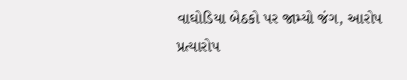વાઘોડિયા બેઠકો પર જામ્યો જંગ, આરોપ પ્રત્યારોપ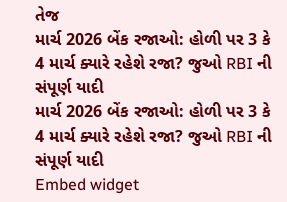તેજ
માર્ચ 2026 બેંક રજાઓ: હોળી પર 3 કે 4 માર્ચ ક્યારે રહેશે રજા? જુઓ RBI ની સંપૂર્ણ યાદી
માર્ચ 2026 બેંક રજાઓ: હોળી પર 3 કે 4 માર્ચ ક્યારે રહેશે રજા? જુઓ RBI ની સંપૂર્ણ યાદી
Embed widget